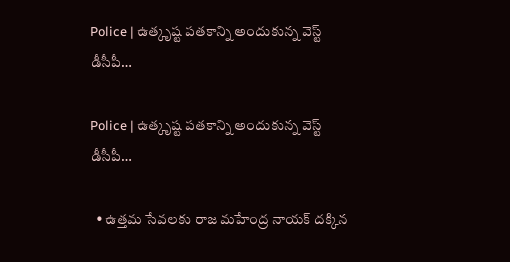Police | ఉత్కృష్ట పతకాన్ని అందుకున్న వెస్ట్ డీసీపీ…

Police | ఉత్కృష్ట పతకాన్ని అందుకున్న వెస్ట్ డీసీపీ…

  • ఉత్తమ సేవలకు రాజ మహేంద్ర నాయక్ దక్కిన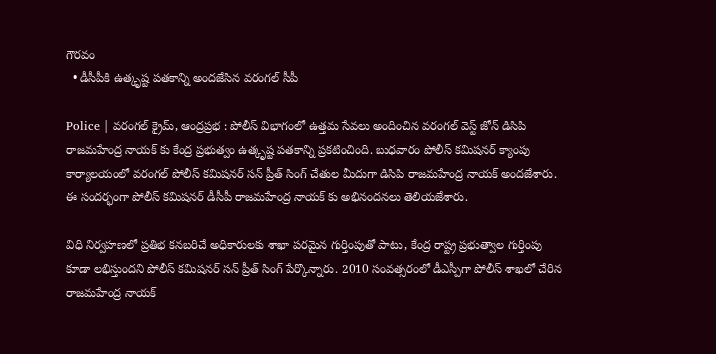గౌరవం
  • డీసీపీకి ఉత్కృష్ట పతకాన్ని అందజేసిన వరంగల్ సీపీ

Police | వరంగల్ క్రైమ్, ఆంద్రప్రభ : పోలీస్ విభాగంలో ఉత్తమ సేవలు అందించిన వరంగల్ వెస్ట్ జోన్ డిసిపి రాజమహేంద్ర నాయక్ కు కేంద్ర ప్రభుత్వం ఉత్కృష్ట పతకాన్ని ప్రకటించింది. బుధవారం పోలీస్ కమిషనర్ క్యాంపు కార్యాలయంలో వరంగల్ పోలీస్ కమిషనర్ సన్ ప్రీత్ సింగ్ చేతుల మీదుగా డిసిపి రాజమహేంద్ర నాయక్ అందజేశారు. ఈ సందర్భంగా పోలీస్ కమిషనర్ డీసీపీ రాజమహేంద్ర నాయక్ కు అభినందనలు తెలియజేశారు.

విధి నిర్వహణలో ప్రతిభ కనబరిచే అధికారులకు శాఖా పరమైన గుర్తింపుతో పాటు, కేంద్ర రాష్ట్ర ప్రభుత్వాల గుర్తింపు కూడా లభిస్తుందని పోలీస్ కమిషనర్ సన్ ప్రీత్ సింగ్ పేర్కొన్నారు. 2010 సంవత్సరంలో డీఎస్పీగా పోలీస్ శాఖలో చేరిన రాజమహేంద్ర నాయక్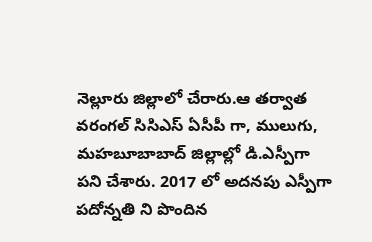నెల్లూరు జిల్లాలో చేరారు.ఆ తర్వాత వరంగల్ సిసిఎస్ ఏసీపీ గా, ములుగు, మహబూబాబాద్ జిల్లాల్లో డి.ఎస్పీగా పని చేశారు. 2017 లో అదనపు ఎస్పీగా పదోన్నతి ని పొందిన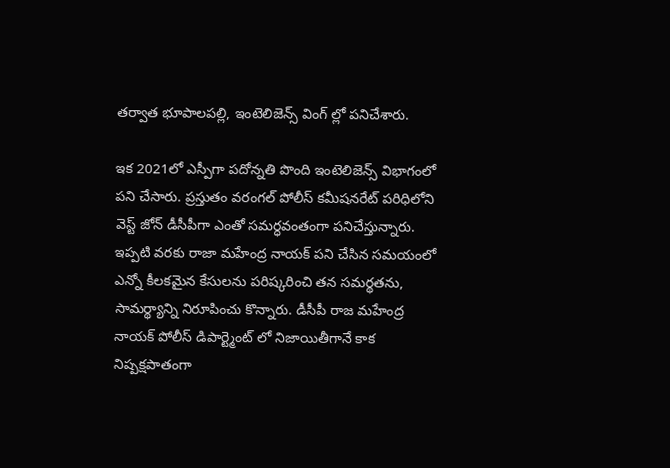తర్వాత భూపాలపల్లి, ఇంటెలిజెన్స్ వింగ్ ల్లో పనిచేశారు.

ఇక 2021లో ఎస్పీగా పదోన్నతి పొంది ఇంటెలిజెన్స్ విభాగంలో పని చేసారు. ప్రస్తుతం వరంగల్ పోలీస్ కమీషనరేట్ పరిధిలోని వెస్ట్ జోన్ డీసీపీగా ఎంతో సమర్ధవంతంగా పనిచేస్తున్నారు. ఇప్పటి వరకు రాజా మహేంద్ర నాయక్ పని చేసిన సమయంలో ఎన్నో కీలకమైన కేసులను పరిష్కరించి తన సమర్థతను, సామర్థ్యాన్ని నిరూపించు కొన్నారు. డీసీపీ రాజ మహేంద్ర నాయక్ పోలీస్ డిపార్ట్మెంట్ లో నిజాయితీగానే కాక నిష్పక్షపాతంగా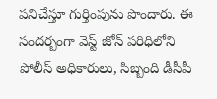పనిచేస్తూ గుర్తింపును పొందారు. ఈ సందర్బంగా వెస్ట్ జోన్ పరిధిలోని పోలీస్ అధికారులు, సిబ్బంది డీసీపీ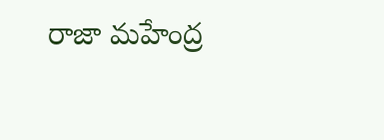రాజా మహేంద్ర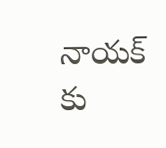నాయక్ కు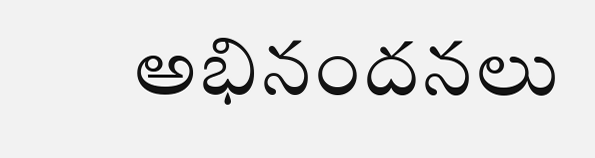అభినందనలు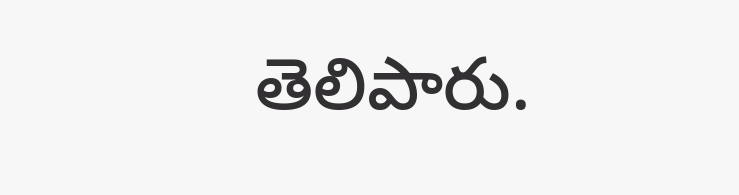తెలిపారు.